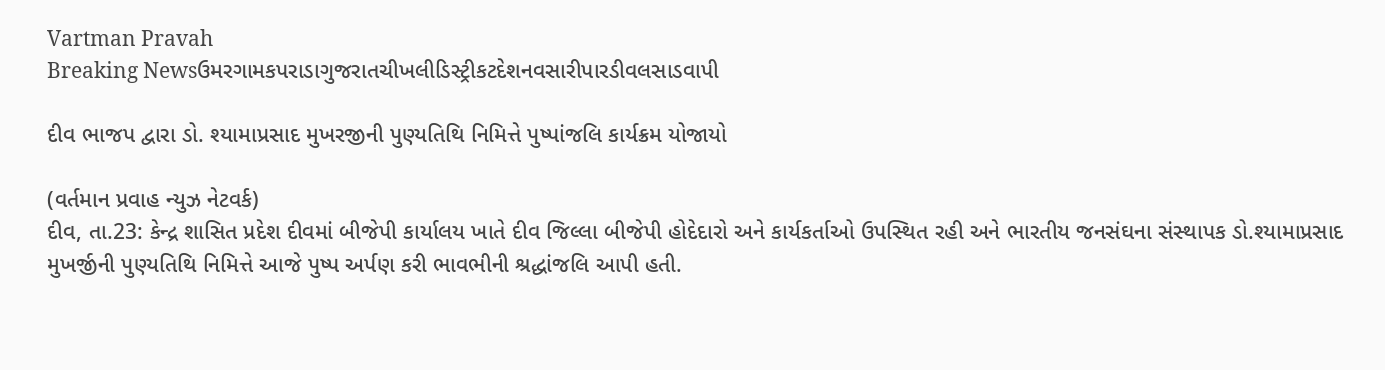Vartman Pravah
Breaking Newsઉમરગામકપરાડાગુજરાતચીખલીડિસ્ટ્રીકટદેશનવસારીપારડીવલસાડવાપી

દીવ ભાજપ દ્વારા ડો. શ્‍યામાપ્રસાદ મુખરજીની પુણ્‍યતિથિ નિમિત્તે પુષ્‍પાંજલિ કાર્યક્રમ યોજાયો

(વર્તમાન પ્રવાહ ન્‍યુઝ નેટવર્ક)
દીવ, તા.23: કેન્‍દ્ર શાસિત પ્રદેશ દીવમાં બીજેપી કાર્યાલય ખાતે દીવ જિલ્લા બીજેપી હોદેદારો અને કાર્યકર્તાઓ ઉપસ્‍થિત રહી અને ભારતીય જનસંઘના સંસ્‍થાપક ડો.શ્‍યામાપ્રસાદ મુખર્જીની પુણ્‍યતિથિ નિમિત્તે આજે પુષ્‍પ અર્પણ કરી ભાવભીની શ્રદ્ધાંજલિ આપી હતી.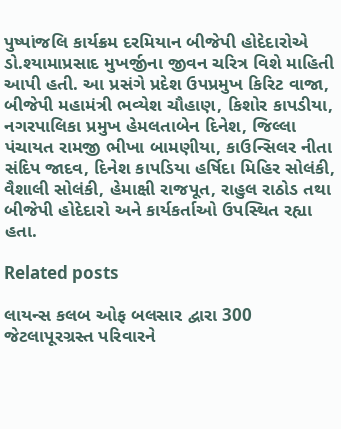પુષ્‍પાંજલિ કાર્યક્રમ દરમિયાન બીજેપી હોદેદારોએ ડો.શ્‍યામાપ્રસાદ મુખર્જીના જીવન ચરિત્ર વિશે માહિતી આપી હતી. આ પ્રસંગે પ્રદેશ ઉપપ્રમુખ કિરિટ વાજા, બીજેપી મહામંત્રી ભવ્‍યેશ ચૌહાણ, કિશોર કાપડીયા, નગરપાલિકા પ્રમુખ હેમલતાબેન દિનેશ, જિલ્લા પંચાયત રામજી ભીખા બામણીયા, કાઉન્‍સિલર નીતા સંદિપ જાદવ, દિનેશ કાપડિયા હર્ષિદા મિહિર સોલંકી, વૈશાલી સોલંકી, હેમાક્ષી રાજપૂત, રાહુલ રાઠોડ તથા બીજેપી હોદેદારો અને કાર્યકર્તાઓ ઉપસ્‍થિત રહ્યા હતા.

Related posts

લાયન્‍સ કલબ ઓફ બલસાર દ્વારા 300 જેટલાપૂરગ્રસ્‍ત પરિવારને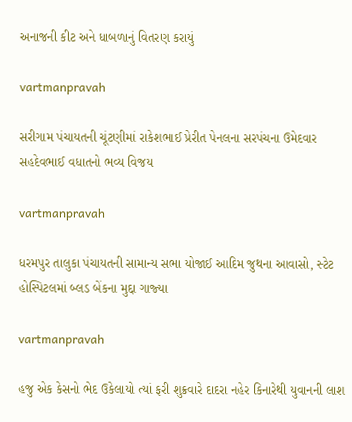અનાજની કીટ અને ધાબળાનું વિતરણ કરાયું

vartmanpravah

સરીગામ પંચાયતની ચૂંટણીમાં રાકેશભાઈ પ્રેરીત પેનલના સરપંચના ઉમેદવાર સહદેવભાઈ વધાતનો ભવ્‍ય વિજય

vartmanpravah

ધરમપુર તાલુકા પંચાયતની સામાન્‍ય સભા યોજાઈ આદિમ જુથના આવાસો, સ્‍ટેટ હોસ્‍પિટલમાં બ્‍લડ બેંકના મુદ્દા ગાજ્‍યા

vartmanpravah

હજુ એક કેસનો ભેદ ઉકેલાયો ત્‍યાં ફરી શુક્રવારે દાદરા નહેર કિનારેથી યુવાનની લાશ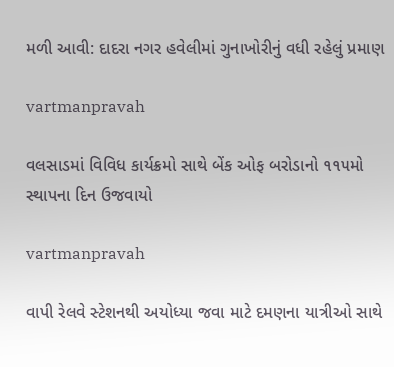મળી આવી: દાદરા નગર હવેલીમાં ગુનાખોરીનું વધી રહેલું પ્રમાણ

vartmanpravah

વલસાડમાં વિવિધ કાર્યક્રમો સાથે બેંક ઓફ બરોડાનો ૧૧૫મો સ્થાપના દિન ઉજવાયો

vartmanpravah

વાપી રેલવે સ્‍ટેશનથી અયોધ્‍યા જવા માટે દમણના યાત્રીઓ સાથે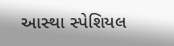આસ્‍થા સ્‍પેશિયલ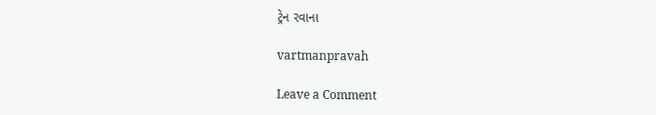ટ્રેન રવાના

vartmanpravah

Leave a Comment